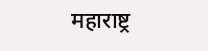महाराष्ट्र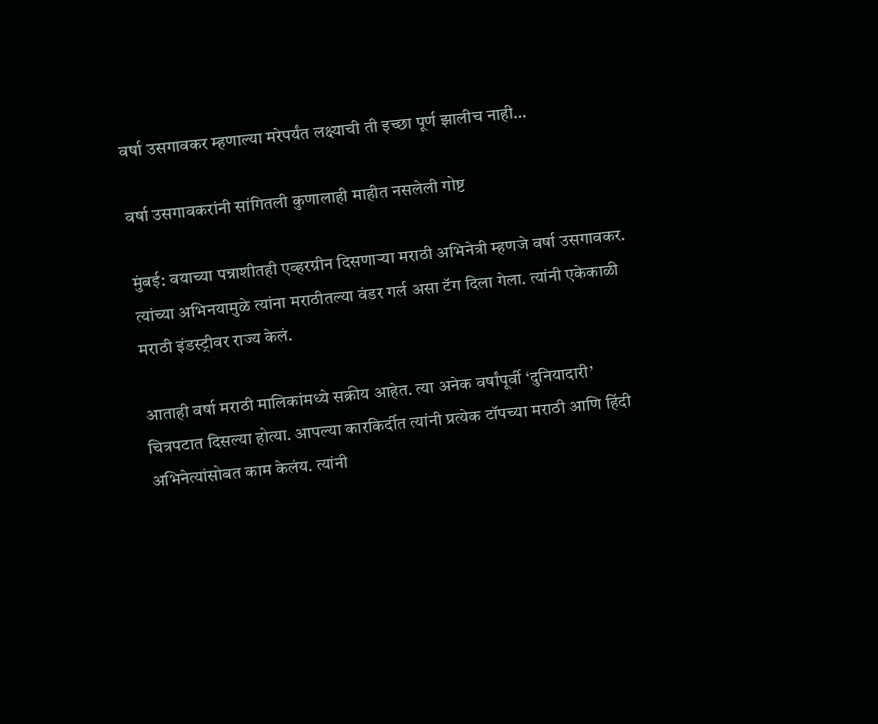वर्षा उसगावकर म्हणाल्या मरेपर्यंत लक्ष्याची ती इच्छा पूर्ण झालीच नाही…

वर्षा उसगावकरांनी सांगितली कुणालाही माहीत नसलेली गोष्ट

मुंबई: वयाच्या पन्नाशीतही एव्हरग्रीन दिसणाऱ्या मराठी अभिनेत्री म्हणजे वर्षा उसगावकर. त्यांच्या अभिनयामुळे त्यांना मराठीतल्या वंडर गर्ल असा टॅग दिला गेला. त्यांनी एकेकाळी मराठी इंडस्ट्रीवर राज्य केलं.

आताही वर्षा मराठी मालिकांमध्ये सक्रीय आहेत. त्या अनेक वर्षांपूर्वी ‘दुनियादारी’ चित्रपटात दिसल्या होत्या. आपल्या कारकिर्दीत त्यांनी प्रत्येक टॉपच्या मराठी आणि हिंदी अभिनेत्यांसोबत काम केलंय. त्यांनी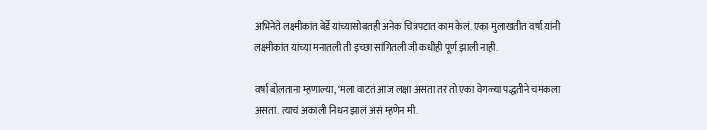अभिनेते लक्ष्मीकांत बेर्डे यांच्यासोबतही अनेक चित्रपटात काम केलं. एका मुलाखतीत वर्षा यांनी लक्ष्मीकांत यांच्या मनातली ती इच्छा सांगितली जी कधीही पूर्ण झाली नाही.

वर्षा बोलताना म्हणाल्या, ‘मला वाटतं आज लक्षा असता तर तो एका वेगळ्या पद्धतीने चमकला असता. त्याचं अकाली निधन झालं असं म्हणेन मी.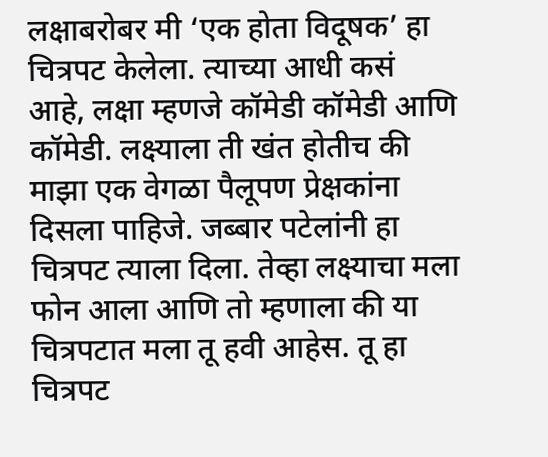लक्षाबरोबर मी ‘एक होता विदूषक’ हा चित्रपट केलेला. त्याच्या आधी कसं आहे, लक्षा म्हणजे कॉमेडी कॉमेडी आणि कॉमेडी. लक्ष्याला ती खंत होतीच की माझा एक वेगळा पैलूपण प्रेक्षकांना दिसला पाहिजे. जब्बार पटेलांनी हा चित्रपट त्याला दिला. तेव्हा लक्ष्याचा मला फोन आला आणि तो म्हणाला की या चित्रपटात मला तू हवी आहेस. तू हा चित्रपट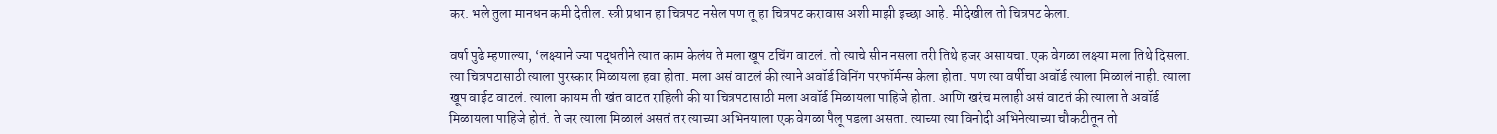कर. भले तुला मानधन कमी देतील. स्त्री प्रधान हा चित्रपट नसेल पण तू हा चित्रपट करावास अशी माझी इच्छा आहे. मीदेखील तो चित्रपट केला.

वर्षा पुढे म्हणाल्या, ‘लक्ष्याने ज्या पद्धतीने त्यात काम केलंय ते मला खूप टचिंग वाटलं. तो त्याचे सीन नसला तरी तिथे हजर असायचा. एक वेगळा लक्ष्या मला तिथे दिसला. त्या चित्रपटासाठी त्याला पुरस्कार मिळायला हवा होता. मला असं वाटलं की त्याने अवॉर्ड विनिंग परफॉर्मन्स केला होता. पण त्या वर्षीचा अवॉर्ड त्याला मिळालं नाही. त्याला खूप वाईट वाटलं. त्याला कायम ती खंत वाटत राहिली की या चित्रपटासाठी मला अवॉर्ड मिळायला पाहिजे होता. आणि खरंच मलाही असं वाटतं की त्याला ते अवॉर्ड मिळायला पाहिजे होतं. ते जर त्याला मिळालं असतं तर त्याच्या अभिनयाला एक वेगळा पैलू पडला असता. त्याच्या त्या विनोदी अभिनेत्याच्या चौकटीतून तो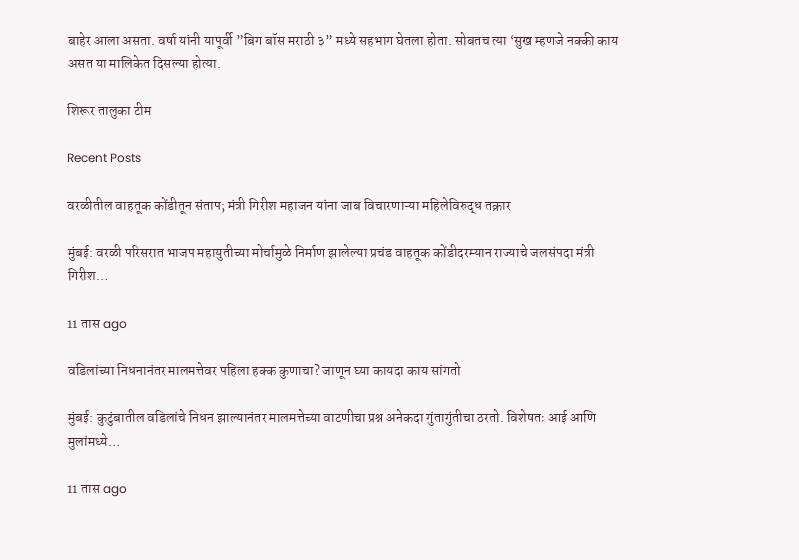बाहेर आला असता. वर्षा यांनी यापूर्वी ”बिग बॉस मराठी ३” मध्ये सहभाग घेतला होता. सोबतच त्या ‘सुख म्हणजे नक्की काय असत या मालिकेत दिसल्या होत्या.

शिरूर तालुका टीम

Recent Posts

वरळीतील वाहतूक कोंडीतून संताप; मंत्री गिरीश महाजन यांना जाब विचारणाऱ्या महिलेविरुद्ध तक्रार

मुंबई: वरळी परिसरात भाजप महायुतीच्या मोर्चामुळे निर्माण झालेल्या प्रचंड वाहतूक कोंडीदरम्यान राज्याचे जलसंपदा मंत्री गिरीश…

11 तास ago

वडिलांच्या निधनानंतर मालमत्तेवर पहिला हक्क कुणाचा? जाणून घ्या कायदा काय सांगतो

मुंबई: कुटुंबातील वडिलांचे निधन झाल्यानंतर मालमत्तेच्या वाटणीचा प्रश्न अनेकदा गुंतागुंतीचा ठरतो. विशेषतः आई आणि मुलांमध्ये…

11 तास ago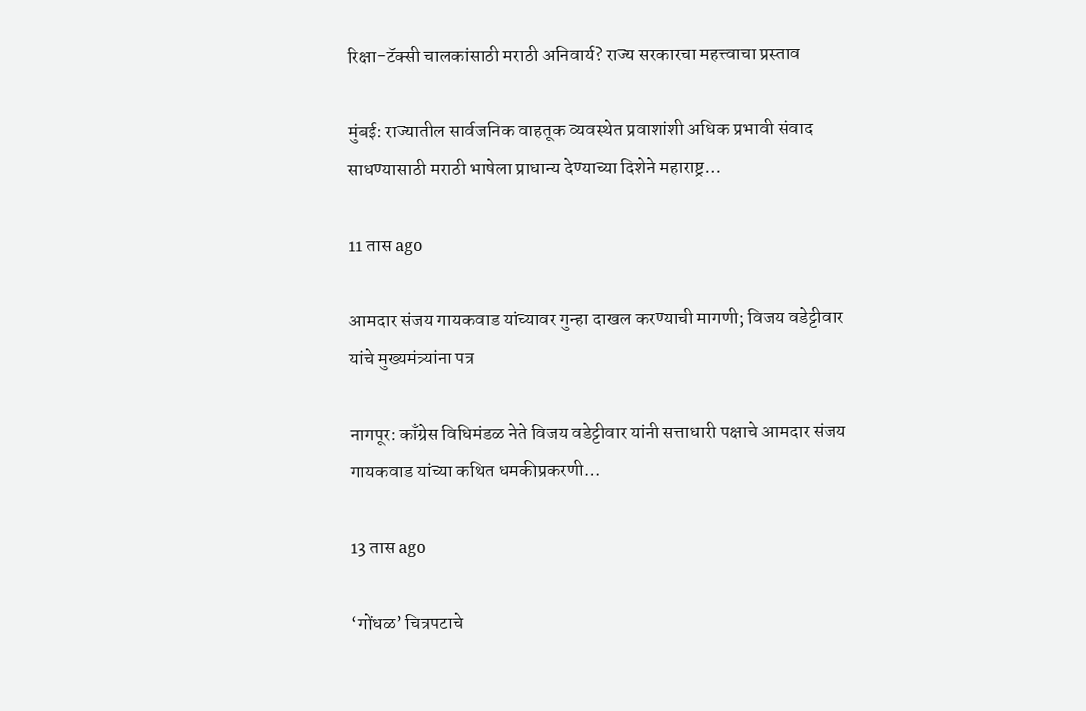रिक्षा-टॅक्सी चालकांसाठी मराठी अनिवार्य? राज्य सरकारचा महत्त्वाचा प्रस्ताव

मुंबई: राज्यातील सार्वजनिक वाहतूक व्यवस्थेत प्रवाशांशी अधिक प्रभावी संवाद साधण्यासाठी मराठी भाषेला प्राधान्य देण्याच्या दिशेने महाराष्ट्र…

11 तास ago

आमदार संजय गायकवाड यांच्यावर गुन्हा दाखल करण्याची मागणी; विजय वडेट्टीवार यांचे मुख्यमंत्र्यांना पत्र

नागपूर: काँग्रेस विधिमंडळ नेते विजय वडेट्टीवार यांनी सत्ताधारी पक्षाचे आमदार संजय गायकवाड यांच्या कथित धमकीप्रकरणी…

13 तास ago

‘गोंधळ’ चित्रपटाचे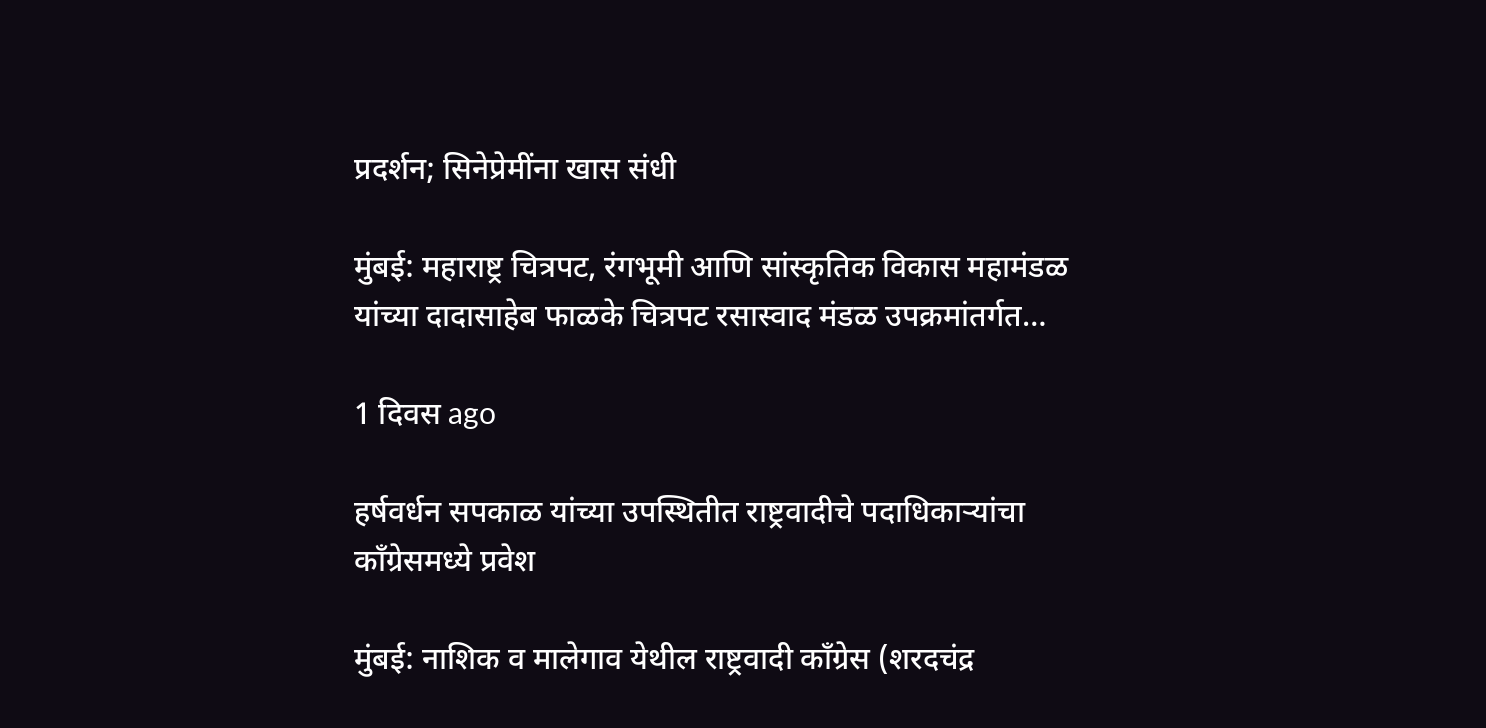प्रदर्शन; सिनेप्रेमींना खास संधी

मुंबई: महाराष्ट्र चित्रपट, रंगभूमी आणि सांस्कृतिक विकास महामंडळ यांच्या दादासाहेब फाळके चित्रपट रसास्वाद मंडळ उपक्रमांतर्गत…

1 दिवस ago

हर्षवर्धन सपकाळ यांच्या उपस्थितीत राष्ट्रवादीचे पदाधिकाऱ्यांचा काँग्रेसमध्ये प्रवेश

मुंबई: नाशिक व मालेगाव येथील राष्ट्रवादी काँग्रेस (शरदचंद्र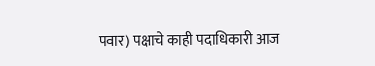पवार) पक्षाचे काही पदाधिकारी आज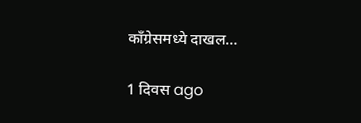काँग्रेसमध्ये दाखल…

1 दिवस ago